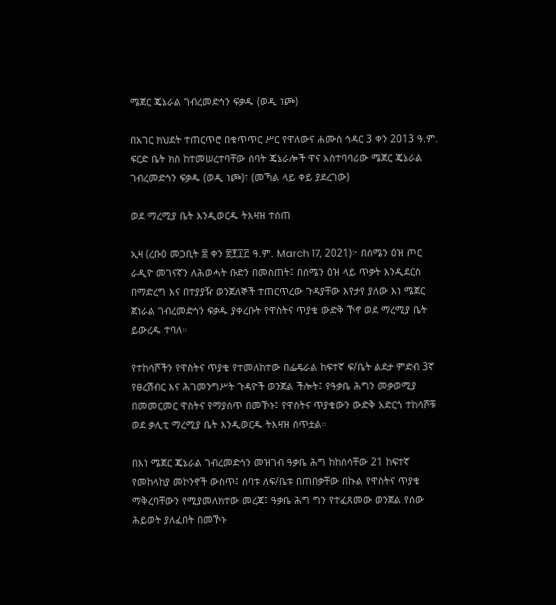ሜጀር ጄኔራል ገብረመድኅን ፍቃዱ (ወዲ ነጮ)

በአገር ክህደት ተጠርጥሮ በቁጥጥር ሥር የዋለውና ሐሙስ ኅዳር 3 ቀን 2013 ዓ.ም. ፍርድ ቤት ክስ ከተመሠረተባቸው ሰባት ጄኔራሎች ዋና አስተባባሪው ሜጀር ጄኔራል ገብረመድኅን ፍቃዱ (ወዲ ነጮ)፣ (መኻል ላይ ቀይ ያደረገው)

ወደ ማረሚያ ቤት እንዲወርዱ ትእዛዝ ተሰጠ

ኢዛ (ረቡዕ መጋቢት ፰ ቀን ፳፻፲፫ ዓ.ም. March 17, 2021)፦ በሰሜን ዕዝ ጦር ራዲዮ መገናኛን ለሕወሓት ቡድን በመስጠት፤ በሰሜን ዕዝ ላይ ጥቃት እንዲደርስ በማድረግ እና በተያያዥ ወንጀለኞች ተጠርጥረው ጉዳያቸው እየታየ ያለው እነ ሜጀር ጀነራል ገብረመድኅን ፍቃዱ ያቀረቡት የዋስትና ጥያቄ ውድቅ ኾኖ ወደ ማረሚያ ቤት ይውረዱ ተባለ።

የተከሳሾችን የዋስትና ጥያቄ የተመለከተው በፌዴራል ከፍተኛ ፍ/ቤት ልደታ ምድብ 3ኛ የፀረሽብር እና ሕገመንግሥት ጉዳዮች ወንጀል ችሎት፤ የዓቃቤ ሕግን መቃወሚያ በመመርመር ዋስትና የማያሰጥ በመኾኑ፤ የዋስትና ጥያቄውን ውድቅ አድርጎ ተከሳሾቹ ወደ ቃሊቲ ማረሚያ ቤት እንዲወርዱ ትእዛዝ ሰጥቷል።

በእነ ሜጀር ጄኔራል ገብረመድኅን መዝገብ ዓቃቤ ሕግ ከከሰሳቸው 21 ከፍተኛ የመከላከያ መኮንኖች ውስጥ፤ ሰባቱ ለፍ/ቤቱ በጠበቃቸው በኩል የዋስትና ጥያቄ ማቅረባቸውን የሚያመለክተው መረጃ፤ ዓቃቤ ሕግ ግን የተፈጸመው ወንጀል የሰው ሕይወት ያለፈበት በመኾኑ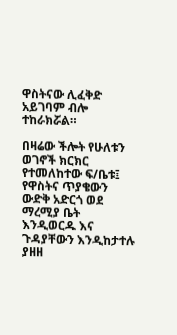ዋስትናው ሊፈቅድ አይገባም ብሎ ተከራክሯል።

በዛሬው ችሎት የሁለቱን ወገኖች ክርክር የተመለከተው ፍ/ቤቱ፤ የዋስትና ጥያቄውን ውድቅ አድርጎ ወደ ማረሚያ ቤት እንዲወርዱ እና ጉዳያቸውን እንዲከታተሉ ያዘዘ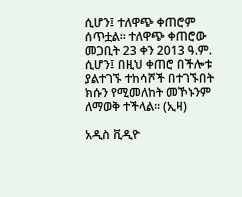ሲሆን፤ ተለዋጭ ቀጠሮም ሰጥቷል። ተለዋጭ ቀጠሮው መጋቢት 23 ቀን 2013 ዓ.ም. ሲሆን፤ በዚህ ቀጠሮ በችሎቱ ያልተገኙ ተከሳሾች በተገኙበት ክሱን የሚመለከት መኾኑንም ለማወቅ ተችላል። (ኢዛ)

አዲስ ቪዲዮ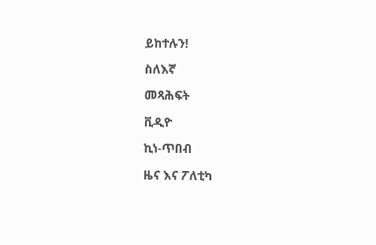ይከተሉን!

ስለእኛ

መጻሕፍት

ቪዲዮ

ኪነ-ጥበብ

ዜና እና ፖለቲካ